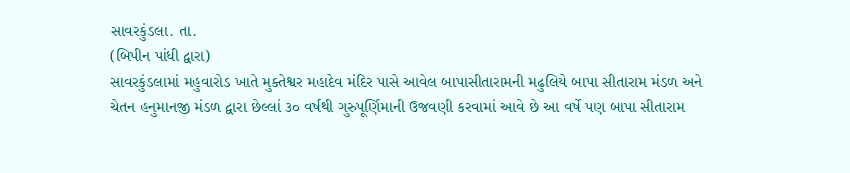સાવરકુંડલા. તા.
(બિપીન પાંધી દ્વારા)
સાવરકુંડલામાં મહુવારોડ ખાતે મુક્તેશ્વર મહાદેવ મંદિર પાસે આવેલ બાપાસીતારામની મઢુલિયે બાપા સીતારામ મંડળ અને ચેતન હનુમાનજી મંડળ દ્વારા છેલ્લાં ૩૦ વર્ષથી ગુરુપૂર્ણિમાની ઉજવણી કરવામાં આવે છે આ વર્ષે પણ બાપા સીતારામ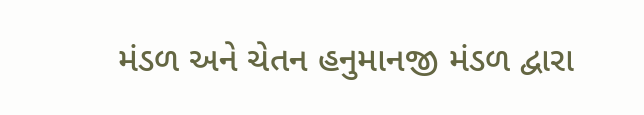મંડળ અને ચેતન હનુમાનજી મંડળ દ્વારા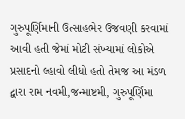ગુરુપૂર્ણિમાની ઉત્સાહભેર ઉજવણી કરવામાં આવી હતી જેમાં મોટી સંખ્યામાં લોકોએ પ્રસાદનો લ્હાવો લીધો હતો તેમજ આ મંડળ દ્વારા રામ નવમી,જન્માષ્ટમી, ગુરુપૂર્ણિમા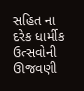સહિત ના દરેક ધાર્મીક ઉત્સવોની ઊજવણી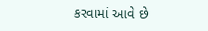કરવામાં આવે છે